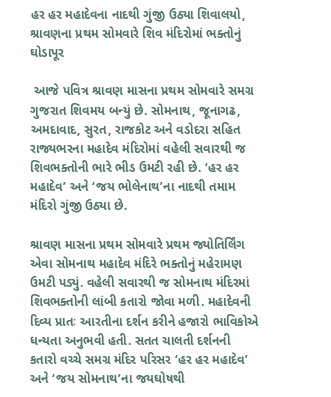હર હર મહાદેવના નાદથી ગુંજી ઉઠ્યા શિવાલયો, શ્રાવણના પ્રથમ સોમવારે શિવ મંદિરોમાં ભક્તોનું ઘોડાપૂર

 આજે પવિત્ર શ્રાવણ માસના પ્રથમ સોમવારે સમગ્ર ગુજરાત શિવમય બન્યું છે. સોમનાથ, જૂનાગઢ, અમદાવાદ, સુરત, રાજકોટ અને વડોદરા સહિત રાજ્યભરના મહાદેવ મંદિરોમાં વહેલી સવારથી જ શિવભક્તોની ભારે ભીડ ઉમટી રહી છે. ‘હર હર મહાદેવ’ અને ‘જય ભોલેનાથ’ના નાદથી તમામ મંદિરો ગુંજી ઉઠ્યા છે.

શ્રાવણ માસના પ્રથમ સોમવારે પ્રથમ જ્યોતિર્લિંગ એવા સોમનાથ મહાદેવ મંદિરે ભક્તોનું મહેરામણ ઉમટી પડ્યું. વહેલી સવારથી જ સોમનાથ મંદિરમાં શિવભક્તોની લાંબી કતારો જોવા મળી. મહાદેવની દિવ્ય પ્રાતઃ આરતીના દર્શન કરીને હજારો ભાવિકોએ ધન્યતા અનુભવી હતી. સતત ચાલતી દર્શનની કતારો વચ્ચે સમગ્ર મંદિર પરિસર ‘હર હર મહાદેવ’ અને ‘જય સોમનાથ’ના જયઘોષથી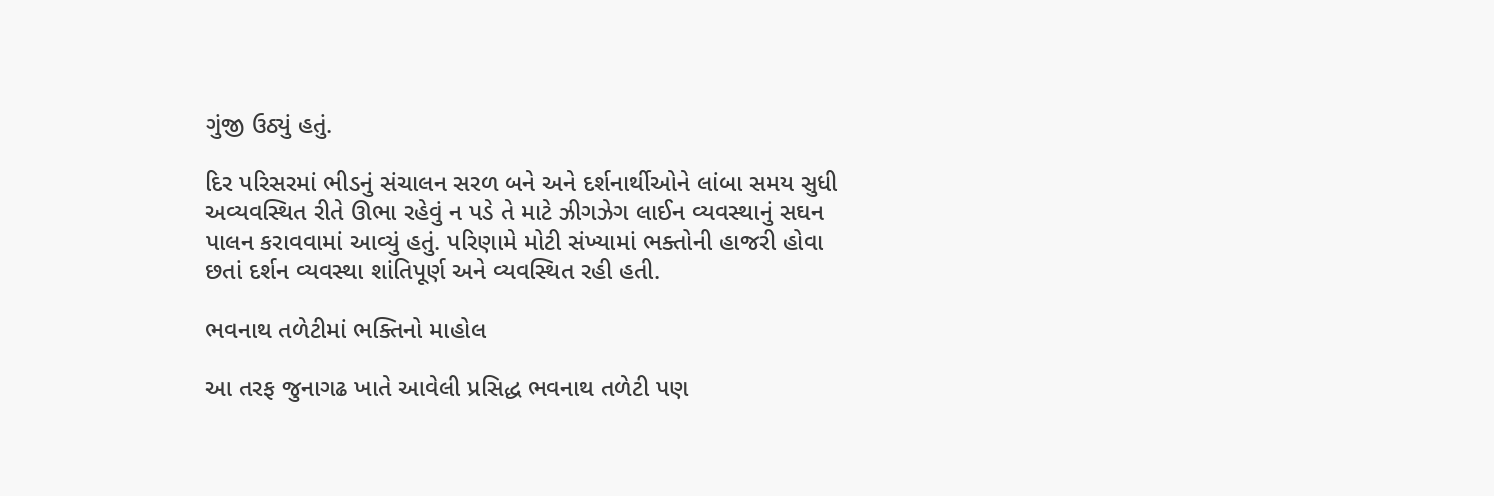ગુંજી ઉઠ્યું હતું.

દિર પરિસરમાં ભીડનું સંચાલન સરળ બને અને દર્શનાર્થીઓને લાંબા સમય સુધી અવ્યવસ્થિત રીતે ઊભા રહેવું ન પડે તે માટે ઝીગઝેગ લાઈન વ્યવસ્થાનું સઘન પાલન કરાવવામાં આવ્યું હતું. પરિણામે મોટી સંખ્યામાં ભક્તોની હાજરી હોવા છતાં દર્શન વ્યવસ્થા શાંતિપૂર્ણ અને વ્યવસ્થિત રહી હતી.

ભવનાથ તળેટીમાં ભક્તિનો માહોલ

આ તરફ જુનાગઢ ખાતે આવેલી પ્રસિદ્ધ ભવનાથ તળેટી પણ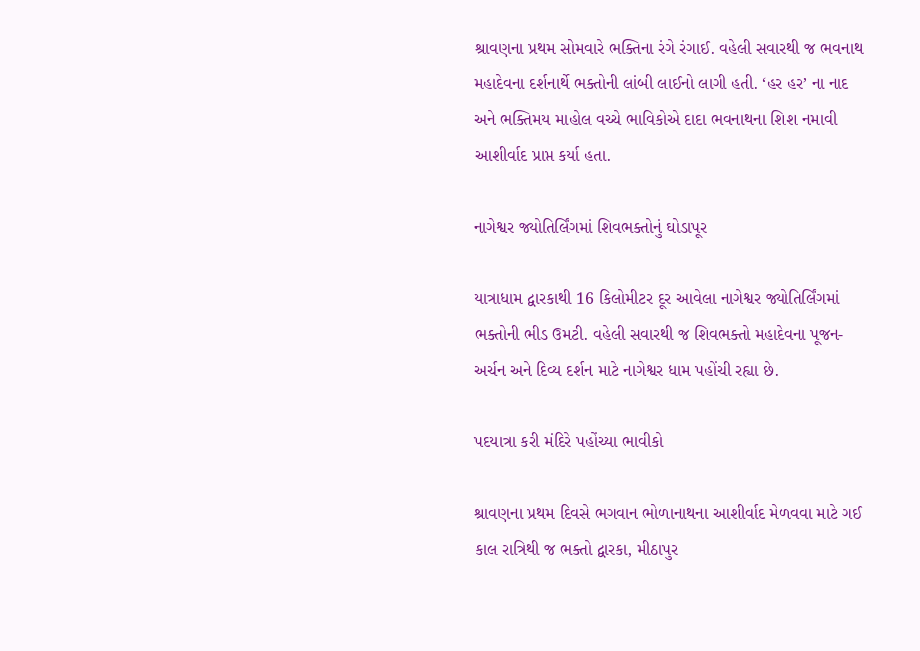શ્રાવણના પ્રથમ સોમવારે ભક્તિના રંગે રંગાઈ. વહેલી સવારથી જ ભવનાથ મહાદેવના દર્શનાર્થે ભક્તોની લાંબી લાઈનો લાગી હતી. ‘હર હર’ ના નાદ અને ભક્તિમય માહોલ વચ્ચે ભાવિકોએ દાદા ભવનાથના શિશ નમાવી આશીર્વાદ પ્રાપ્ત કર્યા હતા.

નાગેશ્વર જ્યોતિર્લિંગમાં શિવભક્તોનું ઘોડાપૂર

યાત્રાધામ દ્વારકાથી 16 કિલોમીટર દૂર આવેલા નાગેશ્વર જ્યોતિર્લિંગમાં ભક્તોની ભીડ ઉમટી. વહેલી સવારથી જ શિવભક્તો મહાદેવના પૂજન-અર્ચન અને દિવ્ય દર્શન માટે નાગેશ્વર ધામ પહોંચી રહ્યા છે.

પદયાત્રા કરી મંદિરે પહોંચ્યા ભાવીકો

શ્રાવણના પ્રથમ દિવસે ભગવાન ભોળાનાથના આશીર્વાદ મેળવવા માટે ગઈ કાલ રાત્રિથી જ ભક્તો દ્વારકા, મીઠાપુર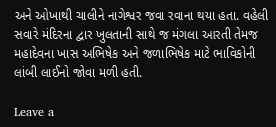અને ઓખાથી ચાલીને નાગેશ્વર જવા રવાના થયા હતા. વહેલી સવારે મંદિરના દ્વાર ખુલતાની સાથે જ મંગલા આરતી તેમજ મહાદેવના ખાસ અભિષેક અને જળાભિષેક માટે ભાવિકોની લાંબી લાઈનો જોવા મળી હતી.

Leave a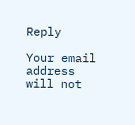Reply

Your email address will not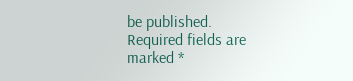be published. Required fields are marked *